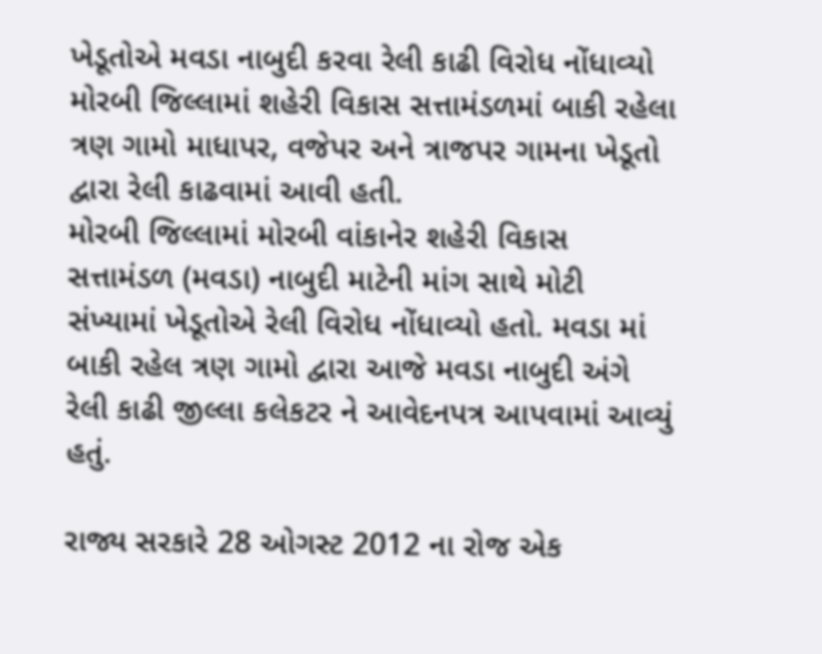ખેડૂતોએ મવડા નાબુદી કરવા રેલી કાઢી વિરોધ નોંધાવ્યો
મોરબી જિલ્લામાં શહેરી વિકાસ સત્તામંડળમાં બાકી રહેલા ત્રણ ગામો માધાપર, વજેપર અને ત્રાજપર ગામના ખેડૂતો દ્વારા રેલી કાઢવામાં આવી હતી.
મોરબી જિલ્લામાં મોરબી વાંકાનેર શહેરી વિકાસ સત્તામંડળ (મવડા) નાબુદી માટેની માંગ સાથે મોટી સંખ્યામાં ખેડૂતોએ રેલી વિરોધ નોંધાવ્યો હતો. મવડા માં બાકી રહેલ ત્રણ ગામો દ્વારા આજે મવડા નાબુદી અંગે રેલી કાઢી જીલ્લા કલેકટર ને આવેદનપત્ર આપવામાં આવ્યું હતું.

રાજ્ય સરકારે 28 ઓગસ્ટ 2012 ના રોજ એક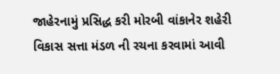જાહેરનામું પ્રસિદ્ધ કરી મોરબી વાંકાનેર શહેરી વિકાસ સત્તા મંડળ ની રચના કરવામાં આવી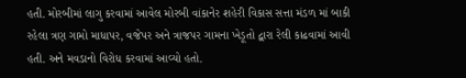હતી. મોરબીમાં લાગુ કરવામાં આવેલ મોરબી વાંકાનેર શહેરી વિકાસ સત્તા મંડળ માં બાકી રહેલા ત્રણ ગામો માધાપર, વજેપર અને ત્રાજપર ગામના ખેડૂતો દ્વારા રેલી કાઢવામાં આવી હતી. અને મવડાનો વિરોધ કરવામાં આવ્યો હતો.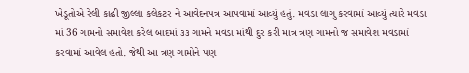ખેડૂતોએ રેલી કાઢી જીલ્લા કલેકટર ને આવેદનપત્ર આપવામાં આવ્યું હતું. મવડા લાગુ કરવામાં આવ્યું ત્યારે મવડા માં 36 ગામનો સમાવેશ કરેલ બાદમાં ૩૩ ગામને મવડા માંથી દુર કરી માત્ર ત્રણ ગામનો જ સમાવેશ મવડામાં કરવામાં આવેલ હતો. જેથી આ ત્રણ ગામોને પણ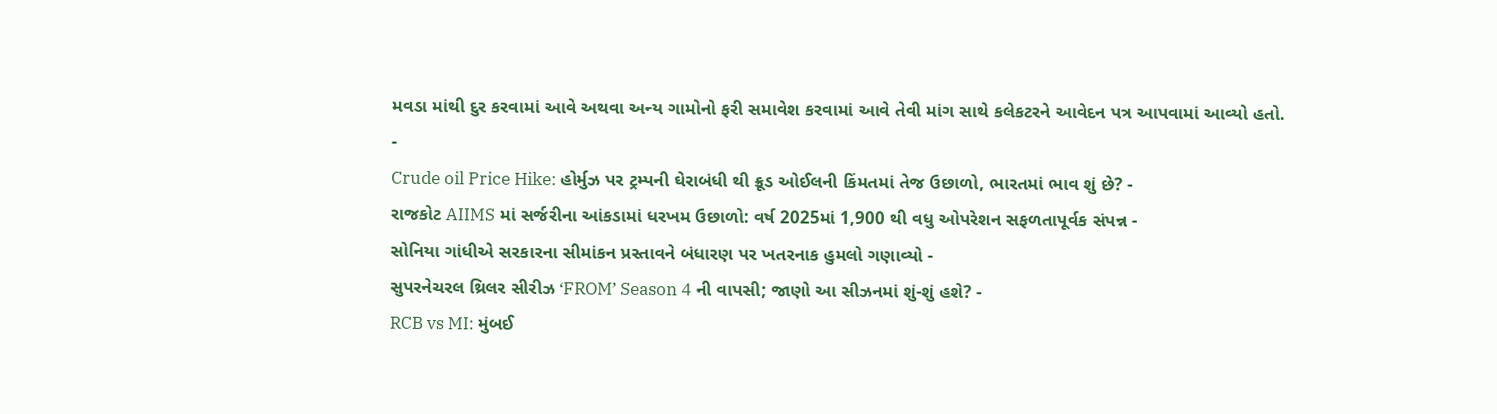મવડા માંથી દુર કરવામાં આવે અથવા અન્ય ગામોનો ફરી સમાવેશ કરવામાં આવે તેવી માંગ સાથે કલેકટરને આવેદન પત્ર આપવામાં આવ્યો હતો.
-
Crude oil Price Hike: હોર્મુઝ પર ટ્રમ્પની ઘેરાબંધી થી ક્રૂડ ઓઈલની કિંમતમાં તેજ ઉછાળો, ભારતમાં ભાવ શું છે? -
રાજકોટ AIIMS માં સર્જરીના આંકડામાં ધરખમ ઉછાળો: વર્ષ 2025માં 1,900 થી વધુ ઓપરેશન સફળતાપૂર્વક સંપન્ન -
સોનિયા ગાંધીએ સરકારના સીમાંકન પ્રસ્તાવને બંધારણ પર ખતરનાક હુમલો ગણાવ્યો -
સુપરનેચરલ થ્રિલર સીરીઝ ‘FROM’ Season 4 ની વાપસી; જાણો આ સીઝનમાં શું-શું હશે? -
RCB vs MI: મુંબઈ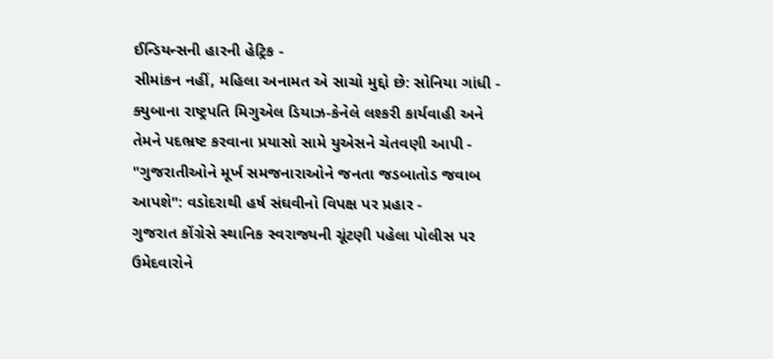ઈન્ડિયન્સની હારની હેટ્રિક -
સીમાંકન નહીં, મહિલા અનામત એ સાચો મુદ્દો છે: સોનિયા ગાંધી -
ક્યુબાના રાષ્ટ્રપતિ મિગુએલ ડિયાઝ-કેનેલે લશ્કરી કાર્યવાહી અને તેમને પદભ્રષ્ટ કરવાના પ્રયાસો સામે યુએસને ચેતવણી આપી -
"ગુજરાતીઓને મૂર્ખ સમજનારાઓને જનતા જડબાતોડ જવાબ આપશે": વડોદરાથી હર્ષ સંઘવીનો વિપક્ષ પર પ્રહાર -
ગુજરાત કોંગ્રેસે સ્થાનિક સ્વરાજ્યની ચૂંટણી પહેલા પોલીસ પર ઉમેદવારોને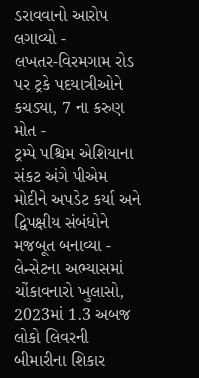ડરાવવાનો આરોપ લગાવ્યો -
લખતર-વિરમગામ રોડ પર ટ્રકે પદયાત્રીઓને કચડ્યા, 7 ના કરુણ મોત -
ટ્રમ્પે પશ્ચિમ એશિયાના સંકટ અંગે પીએમ મોદીને અપડેટ કર્યા અને દ્વિપક્ષીય સંબંધોને મજબૂત બનાવ્યા -
લેન્સેટના અભ્યાસમાં ચોંકાવનારો ખુલાસો, 2023માં 1.3 અબજ લોકો લિવરની બીમારીના શિકાર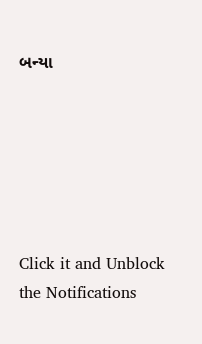બન્યા






Click it and Unblock the Notifications